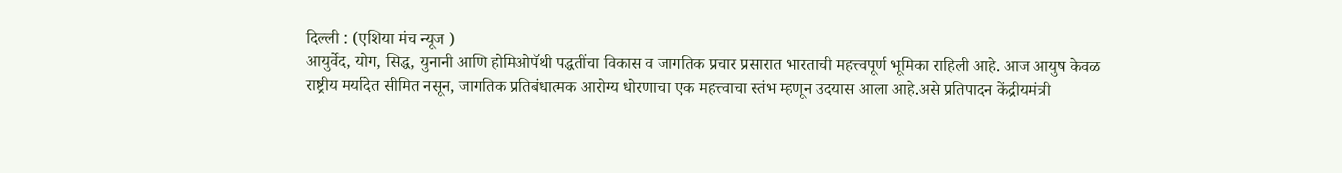दिल्ली : (एशिया मंच न्यूज )
आयुर्वेद, योग, सिद्ध, युनानी आणि होमिओपॅथी पद्धतींचा विकास व जागतिक प्रचार प्रसारात भारताची महत्त्वपूर्ण भूमिका राहिली आहे. आज आयुष केवळ राष्ट्रीय मर्यादेत सीमित नसून, जागतिक प्रतिबंधात्मक आरोग्य धोरणाचा एक महत्त्वाचा स्तंभ म्हणून उदयास आला आहे.असे प्रतिपादन केंद्रीयमंत्री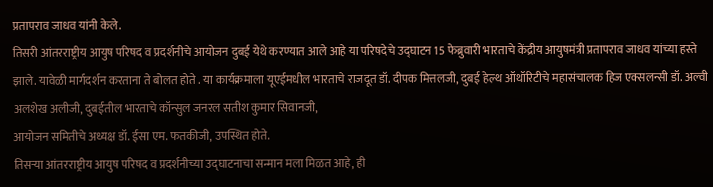प्रतापराव जाधव यांनी केले.
तिसरी आंतरराष्ट्रीय आयुष परिषद व प्रदर्शनीचे आयोजन दुबई येथे करण्यात आले आहे या परिषदेचे उद्घाटन 15 फेब्रुवारी भारताचे केंद्रीय आयुषमंत्री प्रतापराव जाधव यांच्या हस्ते झाले. यावेळी मार्गदर्शन करताना ते बोलत होते . या कार्यक्रमाला यूएईमधील भारताचे राजदूत डॉ. दीपक मित्तलजी, दुबई हेल्थ ऑथॉरिटीचे महासंचालक हिज एक्सलन्सी डॉ. अल्वी अलशेख अलीजी, दुबईतील भारताचे कॉन्सुल जनरल सतीश कुमार सिवानजी,
आयोजन समितीचे अध्यक्ष डॉ. ईसा एम. फतकीजी, उपस्थित होते.
तिसऱ्या आंतरराष्ट्रीय आयुष परिषद व प्रदर्शनीच्या उद्घाटनाचा सन्मान मला मिळत आहे, ही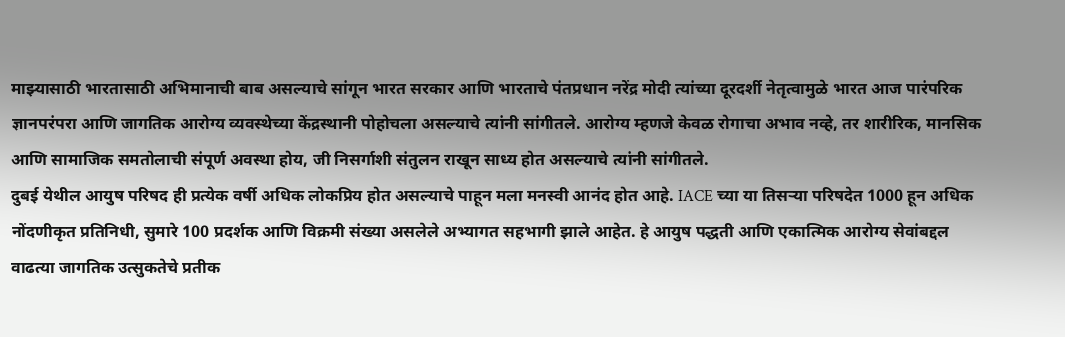माझ्यासाठी भारतासाठी अभिमानाची बाब असल्याचे सांगून भारत सरकार आणि भारताचे पंतप्रधान नरेंद्र मोदी त्यांच्या दूरदर्शी नेतृत्वामुळे भारत आज पारंपरिक ज्ञानपरंपरा आणि जागतिक आरोग्य व्यवस्थेच्या केंद्रस्थानी पोहोचला असल्याचे त्यांनी सांगीतले. आरोग्य म्हणजे केवळ रोगाचा अभाव नव्हे, तर शारीरिक, मानसिक आणि सामाजिक समतोलाची संपूर्ण अवस्था होय, जी निसर्गाशी संतुलन राखून साध्य होत असल्याचे त्यांनी सांगीतले.
दुबई येथील आयुष परिषद ही प्रत्येक वर्षी अधिक लोकप्रिय होत असल्याचे पाहून मला मनस्वी आनंद होत आहे. IACE च्या या तिसऱ्या परिषदेत 1000 हून अधिक नोंदणीकृत प्रतिनिधी, सुमारे 100 प्रदर्शक आणि विक्रमी संख्या असलेले अभ्यागत सहभागी झाले आहेत. हे आयुष पद्धती आणि एकात्मिक आरोग्य सेवांबद्दल वाढत्या जागतिक उत्सुकतेचे प्रतीक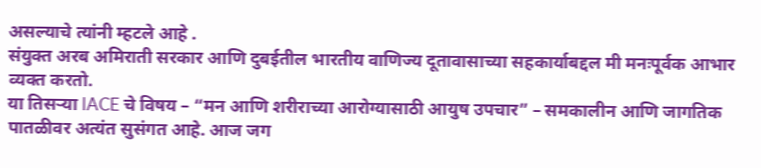असल्याचे त्यांनी म्हटले आहे .
संयुक्त अरब अमिराती सरकार आणि दुबईतील भारतीय वाणिज्य दूतावासाच्या सहकार्याबद्दल मी मनःपूर्वक आभार व्यक्त करतो.
या तिसऱ्या IACE चे विषय – “मन आणि शरीराच्या आरोग्यासाठी आयुष उपचार” – समकालीन आणि जागतिक पातळीवर अत्यंत सुसंगत आहे. आज जग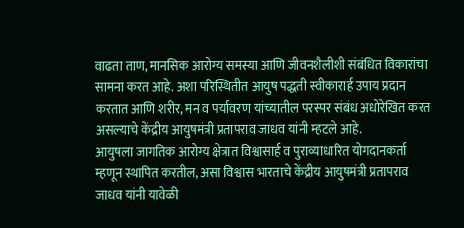वाढता ताण, मानसिक आरोग्य समस्या आणि जीवनशैलीशी संबंधित विकारांचा सामना करत आहे. अशा परिस्थितीत आयुष पद्धती स्वीकारार्ह उपाय प्रदान करतात आणि शरीर, मन व पर्यावरण यांच्यातील परस्पर संबंध अधोरेखित करत असल्याचे केंद्रीय आयुषमंत्री प्रतापराव जाधव यांनी म्हटले आहे.
आयुषला जागतिक आरोग्य क्षेत्रात विश्वासार्ह व पुराव्याधारित योगदानकर्ता म्हणून स्थापित करतील, असा विश्वास भारताचे केंद्रीय आयुषमंत्री प्रतापराव जाधव यांनी यावेळी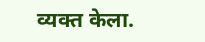व्यक्त केला.